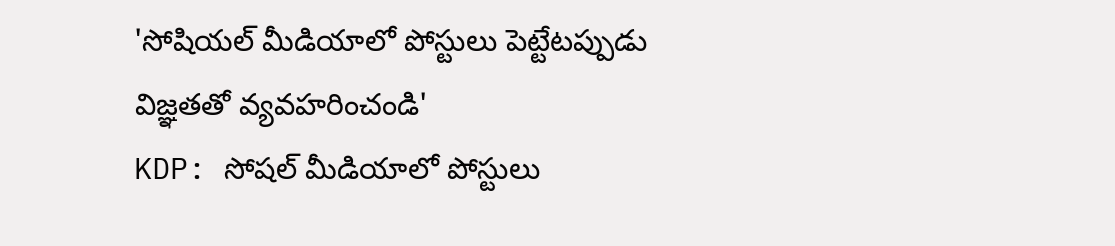'సోషియల్ మీడియాలో పోస్టులు పెట్టేటప్పుడు విజ్ఞతతో వ్యవహరించండి'
KDP: సోషల్ మీడియాలో పోస్టులు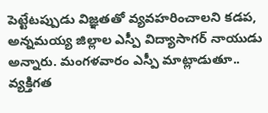పెట్టేటప్పుడు విజ్ఞతతో వ్యవహరించాలని కడప, అన్నమయ్య జిల్లాల ఎస్పీ విద్యాసాగర్ నాయుడు అన్నారు. మంగళవారం ఎస్పీ మాట్లాడుతూ.. వ్యక్తిగత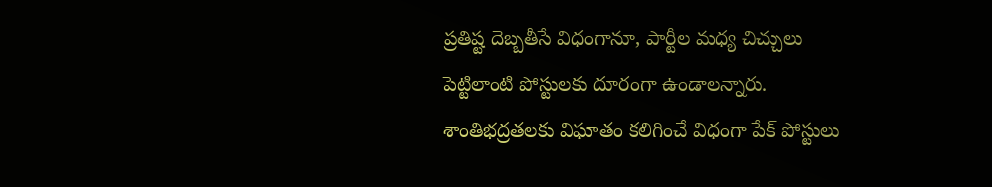ప్రతిష్ట దెబ్బతీసే విధంగానూ, పార్టీల మధ్య చిచ్చులు పెట్టిలాంటి పోస్టులకు దూరంగా ఉండాలన్నారు. శాంతిభద్రతలకు విఘాతం కలిగించే విధంగా పేక్ పోస్టులు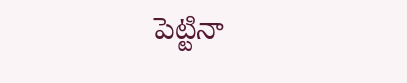పెట్టినా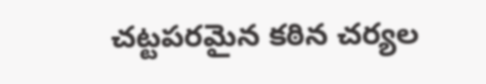చట్టపరమైన కఠిన చర్యల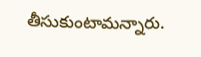తీసుకుంటామన్నారు.